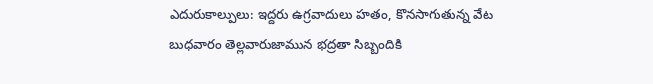ఎదురుకాల్పులు: ఇద్దరు ఉగ్రవాదులు హతం, కొనసాగుతున్న వేట
బుధవారం తెల్లవారుజామున భద్రతా సిబ్బందికి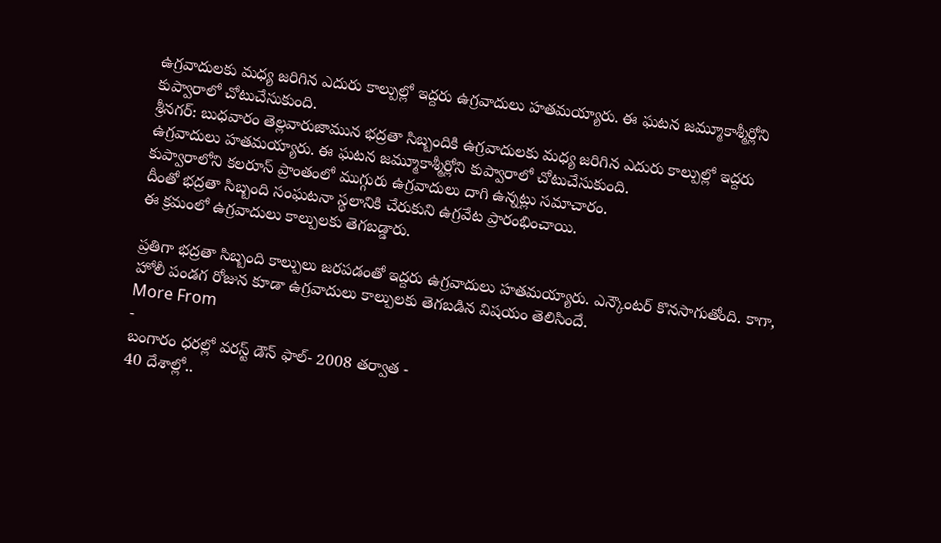ఉగ్రవాదులకు మధ్య జరిగిన ఎదురు కాల్పుల్లో ఇద్దరు ఉగ్రవాదులు హతమయ్యారు. ఈ ఘటన జమ్మూకాశ్మీర్లోని కుప్వారాలో చోటుచేసుకుంది.
శ్రీనగర్: బుధవారం తెల్లవారుజామున భద్రతా సిబ్బందికి ఉగ్రవాదులకు మధ్య జరిగిన ఎదురు కాల్పుల్లో ఇద్దరు ఉగ్రవాదులు హతమయ్యారు. ఈ ఘటన జమ్మూకాశ్మీర్లోని కుప్వారాలో చోటుచేసుకుంది.
కుప్వారాలోని కలరూస్ ప్రాంతంలో ముగ్గురు ఉగ్రవాదులు దాగి ఉన్నట్లు సమాచారం.
దీంతో భద్రతా సిబ్బంది సంఘటనా స్థలానికి చేరుకుని ఉగ్రవేట ప్రారంభించాయి.
ఈ క్రమంలో ఉగ్రవాదులు కాల్పులకు తెగబడ్డారు.

ప్రతిగా భద్రతా సిబ్బంది కాల్పులు జరపడంతో ఇద్దరు ఉగ్రవాదులు హతమయ్యారు. ఎన్కౌంటర్ కొనసాగుతోంది. కాగా, హోలీ పండగ రోజున కూడా ఉగ్రవాదులు కాల్పులకు తెగబడిన విషయం తెలిసిందే.
More From
-
బంగారం ధరల్లో వరస్ట్ డౌన్ ఫాల్- 2008 తర్వాత -
40 దేశాల్లో..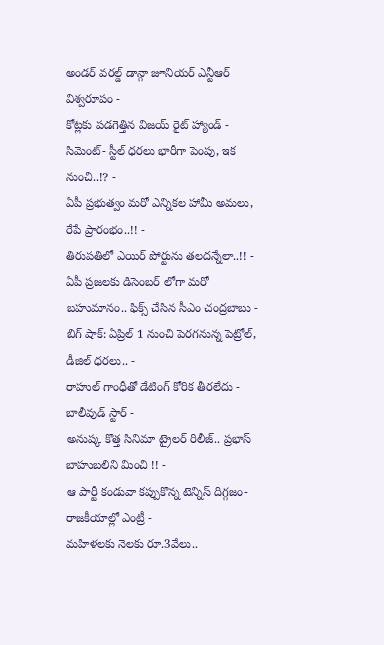అండర్ వరల్డ్ డాన్గా జూనియర్ ఎన్టీఆర్ విశ్వరూపం -
కోట్లకు పడగెత్తిన విజయ్ రైట్ హ్యాండ్ -
సిమెంట్- స్టీల్ ధరలు భారీగా పెంపు, ఇక నుంచి..!? -
ఏపీ ప్రభుత్వం మరో ఎన్నికల హామీ అమలు, రేపే ప్రారంభం..!! -
తిరుపతిలో ఎయిర్ పోర్టును తలదన్నేలా..!! -
ఏపీ ప్రజలకు డిసెంబర్ లోగా మరో బహుమానం.. ఫిక్స్ చేసిన సీఎం చంద్రబాబు -
బిగ్ షాక్: ఏప్రిల్ 1 నుంచి పెరగనున్న పెట్రోల్, డీజిల్ ధరలు.. -
రాహుల్ గాంధీతో డేటింగ్ కోరిక తీరలేదు - బాలీవుడ్ స్టార్ -
అనుష్క కొత్త సినిమా ట్రైలర్ రిలీజ్.. ప్రభాస్ బాహుబలిని మించి !! -
ఆ పార్టీ కండువా కప్పుకొన్న టెన్నిస్ దిగ్గజం- రాజకీయాల్లో ఎంట్రీ -
మహిళలకు నెలకు రూ.3వేలు..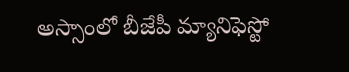అస్సాంలో బీజేపీ మ్యానిఫెస్టో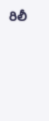రిలీ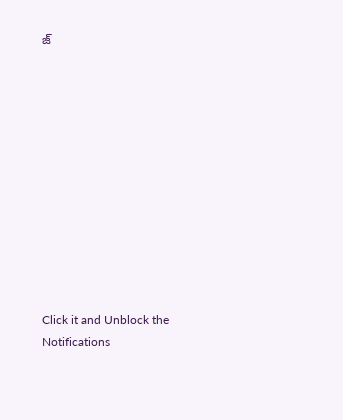జ్












Click it and Unblock the Notifications